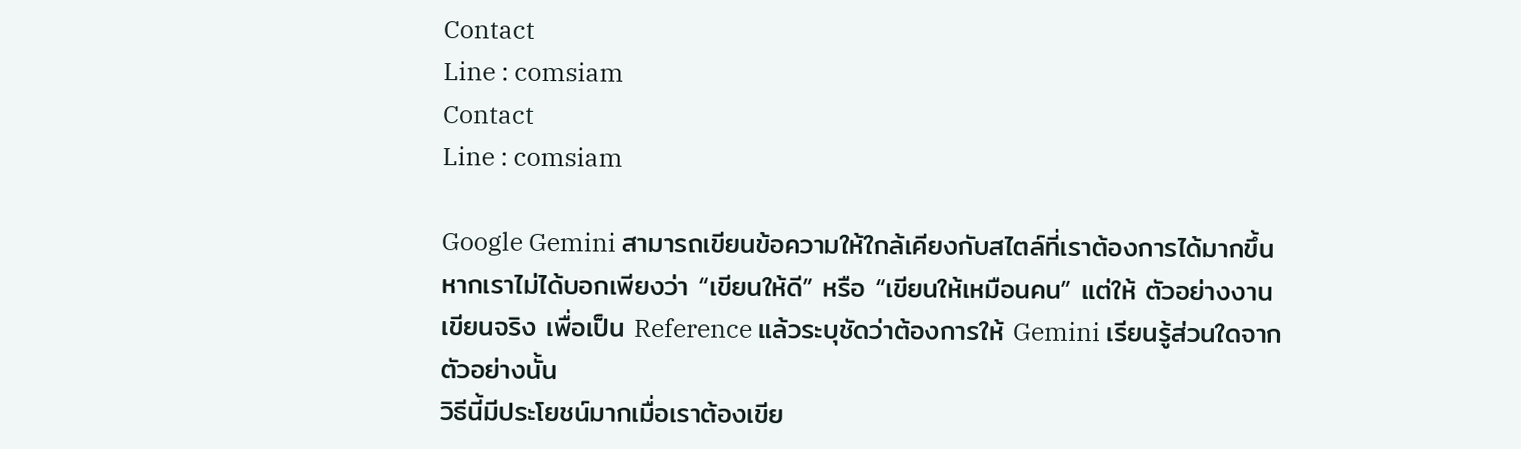Contact
Line : comsiam
Contact
Line : comsiam

Google Gemini สามารถเขียนข้อความให้ใกล้เคียงกับสไตล์ที่เราต้องการได้มากขึ้น หากเราไม่ได้บอกเพียงว่า “เขียนให้ดี” หรือ “เขียนให้เหมือนคน” แต่ให้ ตัวอย่างงานเขียนจริง เพื่อเป็น Reference แล้วระบุชัดว่าต้องการให้ Gemini เรียนรู้ส่วนใดจากตัวอย่างนั้น
วิธีนี้มีประโยชน์มากเมื่อเราต้องเขีย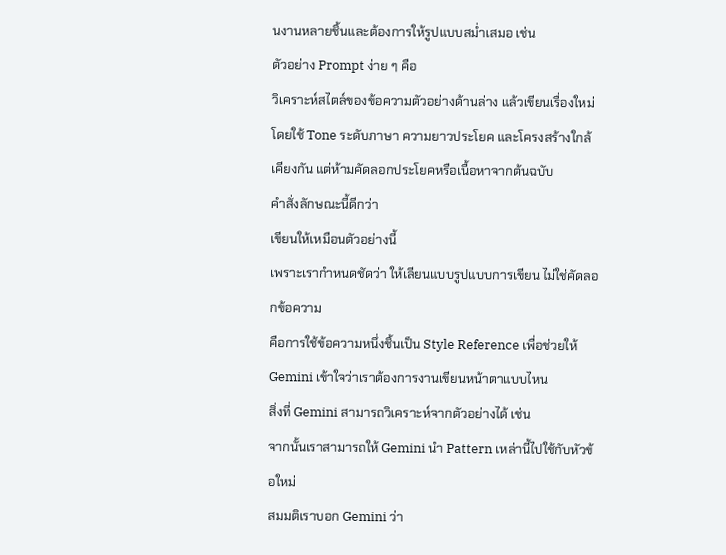นงานหลายชิ้นและต้องการให้รูปแบบสม่ำเสมอ เช่น
ตัวอย่าง Prompt ง่าย ๆ คือ
วิเคราะห์สไตล์ของข้อความตัวอย่างด้านล่าง แล้วเขียนเรื่องใหม่โดยใช้ Tone ระดับภาษา ความยาวประโยค และโครงสร้างใกล้เคียงกัน แต่ห้ามคัดลอกประโยคหรือเนื้อหาจากต้นฉบับ
คำสั่งลักษณะนี้ดีกว่า
เขียนให้เหมือนตัวอย่างนี้
เพราะเรากำหนดชัดว่า ให้เลียนแบบรูปแบบการเขียน ไม่ใช่คัดลอกข้อความ
คือการใช้ข้อความหนึ่งชิ้นเป็น Style Reference เพื่อช่วยให้ Gemini เข้าใจว่าเราต้องการงานเขียนหน้าตาแบบไหน
สิ่งที่ Gemini สามารถวิเคราะห์จากตัวอย่างได้ เช่น
จากนั้นเราสามารถให้ Gemini นำ Pattern เหล่านี้ไปใช้กับหัวข้อใหม่
สมมติเราบอก Gemini ว่า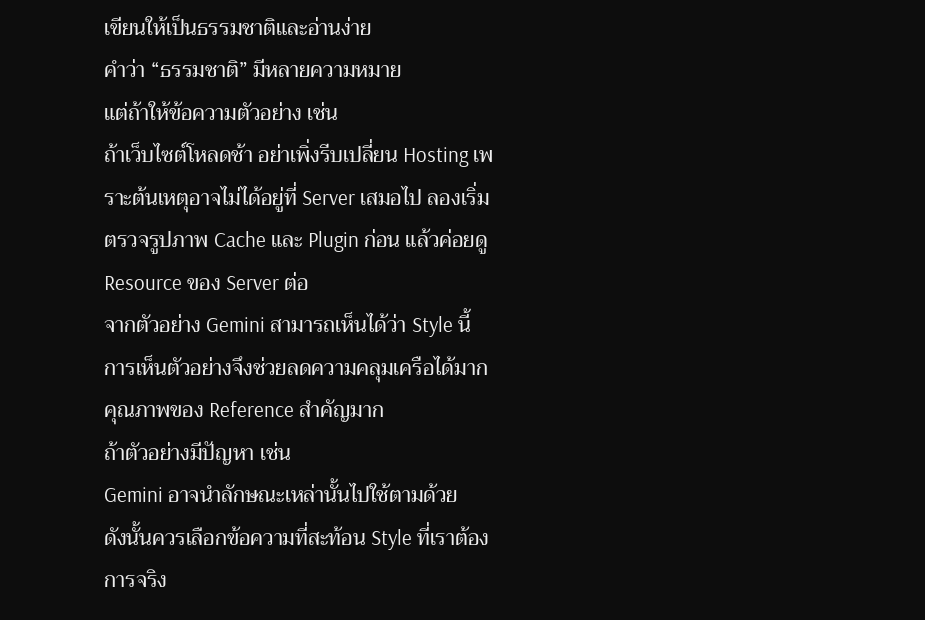เขียนให้เป็นธรรมชาติและอ่านง่าย
คำว่า “ธรรมชาติ” มีหลายความหมาย
แต่ถ้าให้ข้อความตัวอย่าง เช่น
ถ้าเว็บไซต์โหลดช้า อย่าเพิ่งรีบเปลี่ยน Hosting เพราะต้นเหตุอาจไม่ได้อยู่ที่ Server เสมอไป ลองเริ่มตรวจรูปภาพ Cache และ Plugin ก่อน แล้วค่อยดู Resource ของ Server ต่อ
จากตัวอย่าง Gemini สามารถเห็นได้ว่า Style นี้
การเห็นตัวอย่างจึงช่วยลดความคลุมเครือได้มาก
คุณภาพของ Reference สำคัญมาก
ถ้าตัวอย่างมีปัญหา เช่น
Gemini อาจนำลักษณะเหล่านั้นไปใช้ตามด้วย
ดังนั้นควรเลือกข้อความที่สะท้อน Style ที่เราต้องการจริง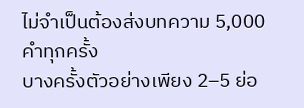ไม่จำเป็นต้องส่งบทความ 5,000 คำทุกครั้ง
บางครั้งตัวอย่างเพียง 2–5 ย่อ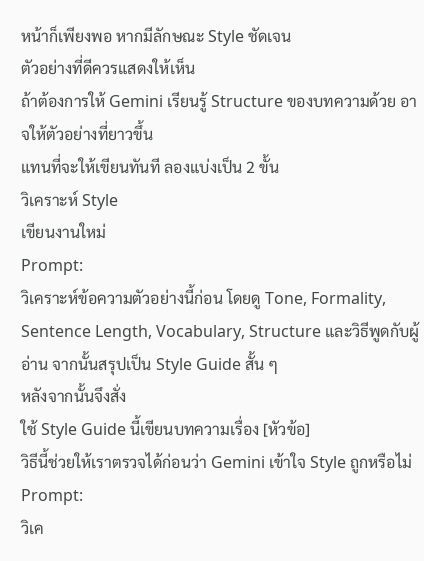หน้าก็เพียงพอ หากมีลักษณะ Style ชัดเจน
ตัวอย่างที่ดีควรแสดงให้เห็น
ถ้าต้องการให้ Gemini เรียนรู้ Structure ของบทความด้วย อาจให้ตัวอย่างที่ยาวขึ้น
แทนที่จะให้เขียนทันที ลองแบ่งเป็น 2 ขั้น
วิเคราะห์ Style
เขียนงานใหม่
Prompt:
วิเคราะห์ข้อความตัวอย่างนี้ก่อน โดยดู Tone, Formality, Sentence Length, Vocabulary, Structure และวิธีพูดกับผู้อ่าน จากนั้นสรุปเป็น Style Guide สั้น ๆ
หลังจากนั้นจึงสั่ง
ใช้ Style Guide นี้เขียนบทความเรื่อง [หัวข้อ]
วิธีนี้ช่วยให้เราตรวจได้ก่อนว่า Gemini เข้าใจ Style ถูกหรือไม่
Prompt:
วิเค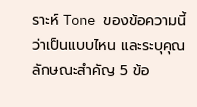ราะห์ Tone ของข้อความนี้ว่าเป็นแบบไหน และระบุคุณลักษณะสำคัญ 5 ข้อ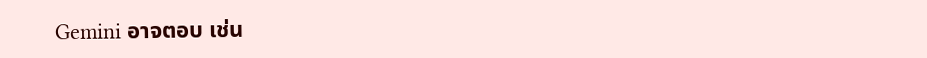Gemini อาจตอบ เช่น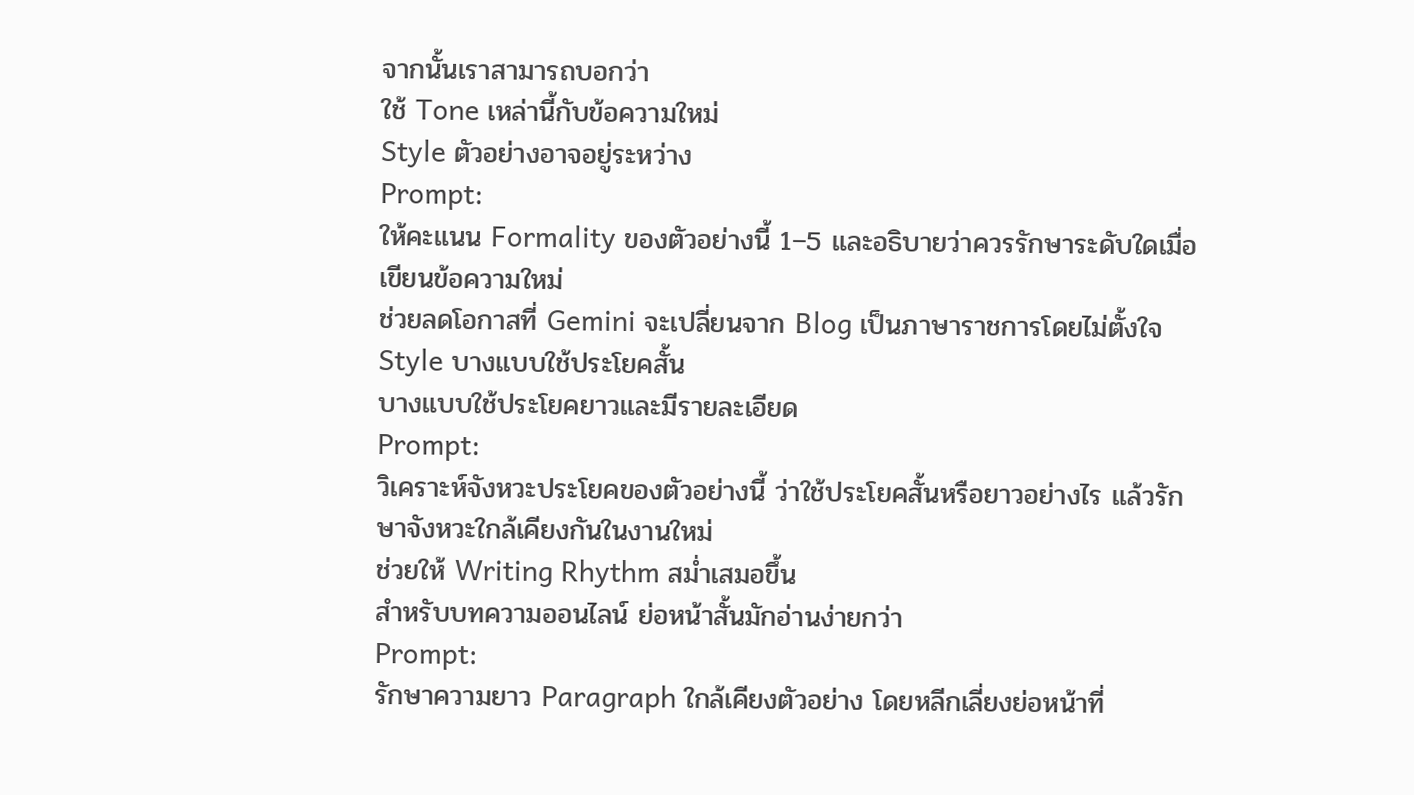จากนั้นเราสามารถบอกว่า
ใช้ Tone เหล่านี้กับข้อความใหม่
Style ตัวอย่างอาจอยู่ระหว่าง
Prompt:
ให้คะแนน Formality ของตัวอย่างนี้ 1–5 และอธิบายว่าควรรักษาระดับใดเมื่อเขียนข้อความใหม่
ช่วยลดโอกาสที่ Gemini จะเปลี่ยนจาก Blog เป็นภาษาราชการโดยไม่ตั้งใจ
Style บางแบบใช้ประโยคสั้น
บางแบบใช้ประโยคยาวและมีรายละเอียด
Prompt:
วิเคราะห์จังหวะประโยคของตัวอย่างนี้ ว่าใช้ประโยคสั้นหรือยาวอย่างไร แล้วรักษาจังหวะใกล้เคียงกันในงานใหม่
ช่วยให้ Writing Rhythm สม่ำเสมอขึ้น
สำหรับบทความออนไลน์ ย่อหน้าสั้นมักอ่านง่ายกว่า
Prompt:
รักษาความยาว Paragraph ใกล้เคียงตัวอย่าง โดยหลีกเลี่ยงย่อหน้าที่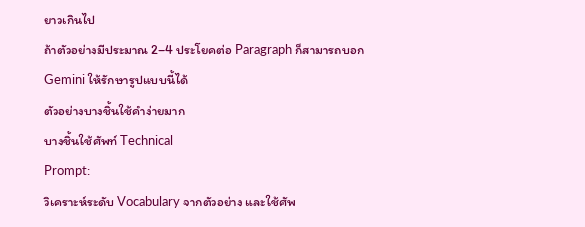ยาวเกินไป
ถ้าตัวอย่างมีประมาณ 2–4 ประโยคต่อ Paragraph ก็สามารถบอก Gemini ให้รักษารูปแบบนี้ได้
ตัวอย่างบางชิ้นใช้คำง่ายมาก
บางชิ้นใช้ศัพท์ Technical
Prompt:
วิเคราะห์ระดับ Vocabulary จากตัวอย่าง และใช้ศัพ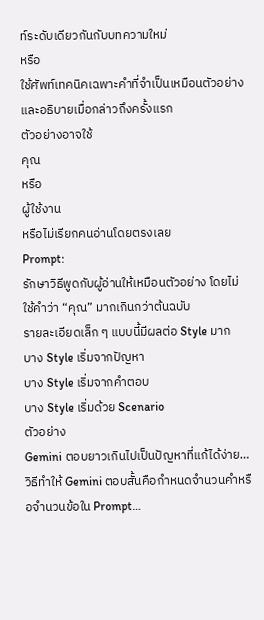ท์ระดับเดียวกันกับบทความใหม่
หรือ
ใช้ศัพท์เทคนิคเฉพาะคำที่จำเป็นเหมือนตัวอย่าง และอธิบายเมื่อกล่าวถึงครั้งแรก
ตัวอย่างอาจใช้
คุณ
หรือ
ผู้ใช้งาน
หรือไม่เรียกคนอ่านโดยตรงเลย
Prompt:
รักษาวิธีพูดกับผู้อ่านให้เหมือนตัวอย่าง โดยไม่ใช้คำว่า “คุณ” มากเกินกว่าต้นฉบับ
รายละเอียดเล็ก ๆ แบบนี้มีผลต่อ Style มาก
บาง Style เริ่มจากปัญหา
บาง Style เริ่มจากคำตอบ
บาง Style เริ่มด้วย Scenario
ตัวอย่าง
Gemini ตอบยาวเกินไปเป็นปัญหาที่แก้ได้ง่าย…
วิธีทำให้ Gemini ตอบสั้นคือกำหนดจำนวนคำหรือจำนวนข้อใน Prompt…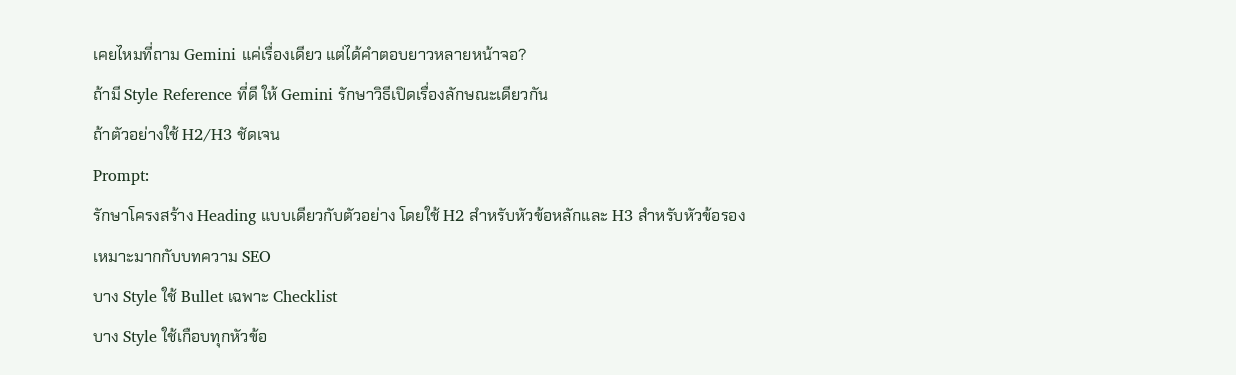เคยไหมที่ถาม Gemini แค่เรื่องเดียว แต่ได้คำตอบยาวหลายหน้าจอ?
ถ้ามี Style Reference ที่ดี ให้ Gemini รักษาวิธีเปิดเรื่องลักษณะเดียวกัน
ถ้าตัวอย่างใช้ H2/H3 ชัดเจน
Prompt:
รักษาโครงสร้าง Heading แบบเดียวกับตัวอย่าง โดยใช้ H2 สำหรับหัวข้อหลักและ H3 สำหรับหัวข้อรอง
เหมาะมากกับบทความ SEO
บาง Style ใช้ Bullet เฉพาะ Checklist
บาง Style ใช้เกือบทุกหัวข้อ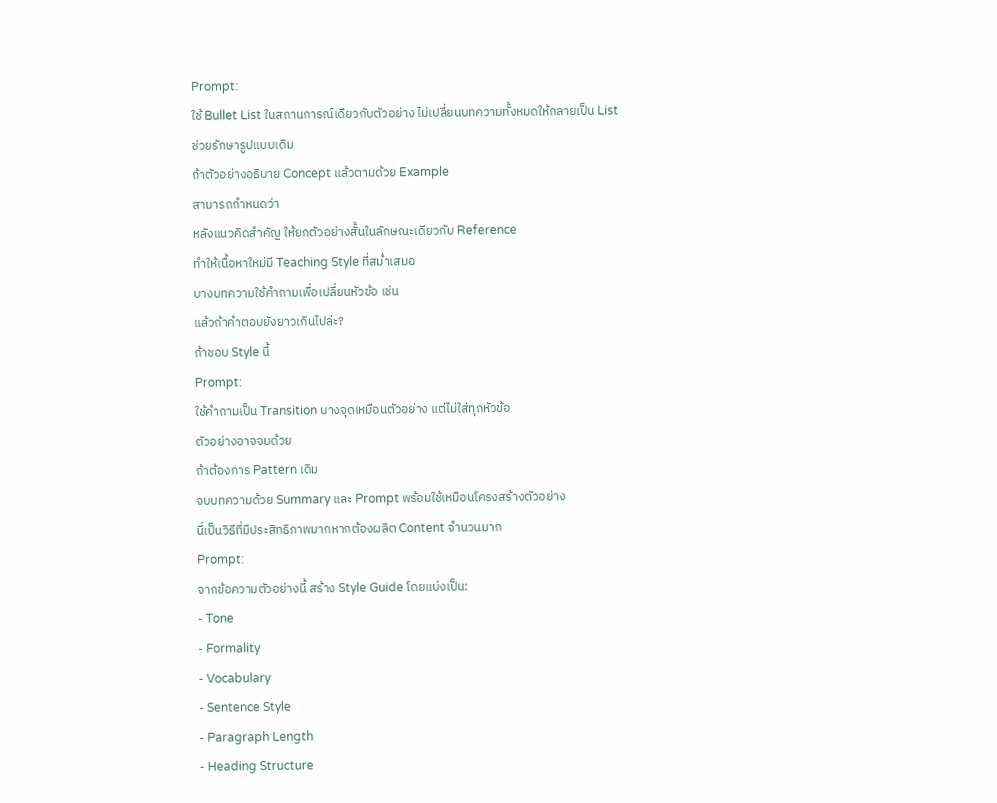Prompt:
ใช้ Bullet List ในสถานการณ์เดียวกับตัวอย่าง ไม่เปลี่ยนบทความทั้งหมดให้กลายเป็น List
ช่วยรักษารูปแบบเดิม
ถ้าตัวอย่างอธิบาย Concept แล้วตามด้วย Example
สามารถกำหนดว่า
หลังแนวคิดสำคัญ ให้ยกตัวอย่างสั้นในลักษณะเดียวกับ Reference
ทำให้เนื้อหาใหม่มี Teaching Style ที่สม่ำเสมอ
บางบทความใช้คำถามเพื่อเปลี่ยนหัวข้อ เช่น
แล้วถ้าคำตอบยังยาวเกินไปล่ะ?
ถ้าชอบ Style นี้
Prompt:
ใช้คำถามเป็น Transition บางจุดเหมือนตัวอย่าง แต่ไม่ใส่ทุกหัวข้อ
ตัวอย่างอาจจบด้วย
ถ้าต้องการ Pattern เดิม
จบบทความด้วย Summary และ Prompt พร้อมใช้เหมือนโครงสร้างตัวอย่าง
นี่เป็นวิธีที่มีประสิทธิภาพมากหากต้องผลิต Content จำนวนมาก
Prompt:
จากข้อความตัวอย่างนี้ สร้าง Style Guide โดยแบ่งเป็น:
- Tone
- Formality
- Vocabulary
- Sentence Style
- Paragraph Length
- Heading Structure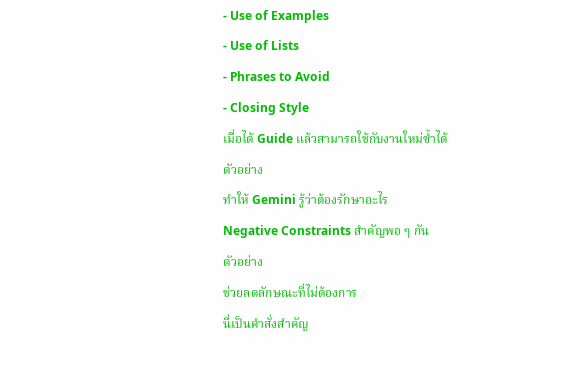- Use of Examples
- Use of Lists
- Phrases to Avoid
- Closing Style
เมื่อได้ Guide แล้วสามารถใช้กับงานใหม่ซ้ำได้
ตัวอย่าง
ทำให้ Gemini รู้ว่าต้องรักษาอะไร
Negative Constraints สำคัญพอ ๆ กัน
ตัวอย่าง
ช่วยลดลักษณะที่ไม่ต้องการ
นี่เป็นคำสั่งสำคัญ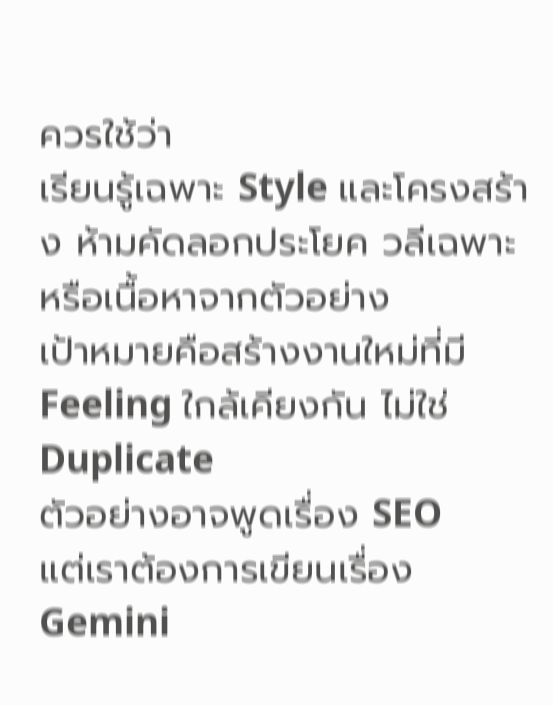ควรใช้ว่า
เรียนรู้เฉพาะ Style และโครงสร้าง ห้ามคัดลอกประโยค วลีเฉพาะ หรือเนื้อหาจากตัวอย่าง
เป้าหมายคือสร้างงานใหม่ที่มี Feeling ใกล้เคียงกัน ไม่ใช่ Duplicate
ตัวอย่างอาจพูดเรื่อง SEO
แต่เราต้องการเขียนเรื่อง Gemini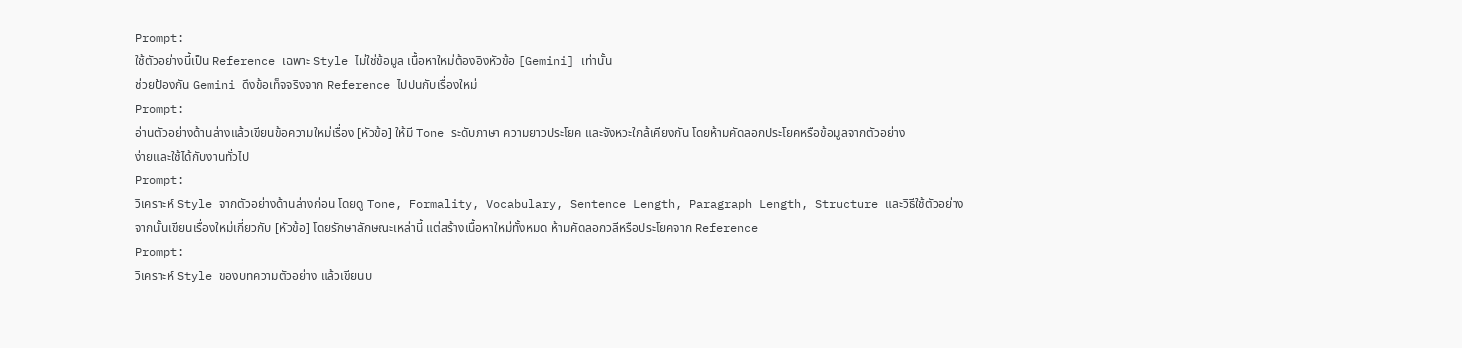Prompt:
ใช้ตัวอย่างนี้เป็น Reference เฉพาะ Style ไม่ใช่ข้อมูล เนื้อหาใหม่ต้องอิงหัวข้อ [Gemini] เท่านั้น
ช่วยป้องกัน Gemini ดึงข้อเท็จจริงจาก Reference ไปปนกับเรื่องใหม่
Prompt:
อ่านตัวอย่างด้านล่างแล้วเขียนข้อความใหม่เรื่อง [หัวข้อ] ให้มี Tone ระดับภาษา ความยาวประโยค และจังหวะใกล้เคียงกัน โดยห้ามคัดลอกประโยคหรือข้อมูลจากตัวอย่าง
ง่ายและใช้ได้กับงานทั่วไป
Prompt:
วิเคราะห์ Style จากตัวอย่างด้านล่างก่อน โดยดู Tone, Formality, Vocabulary, Sentence Length, Paragraph Length, Structure และวิธีใช้ตัวอย่าง
จากนั้นเขียนเรื่องใหม่เกี่ยวกับ [หัวข้อ] โดยรักษาลักษณะเหล่านี้ แต่สร้างเนื้อหาใหม่ทั้งหมด ห้ามคัดลอกวลีหรือประโยคจาก Reference
Prompt:
วิเคราะห์ Style ของบทความตัวอย่าง แล้วเขียนบ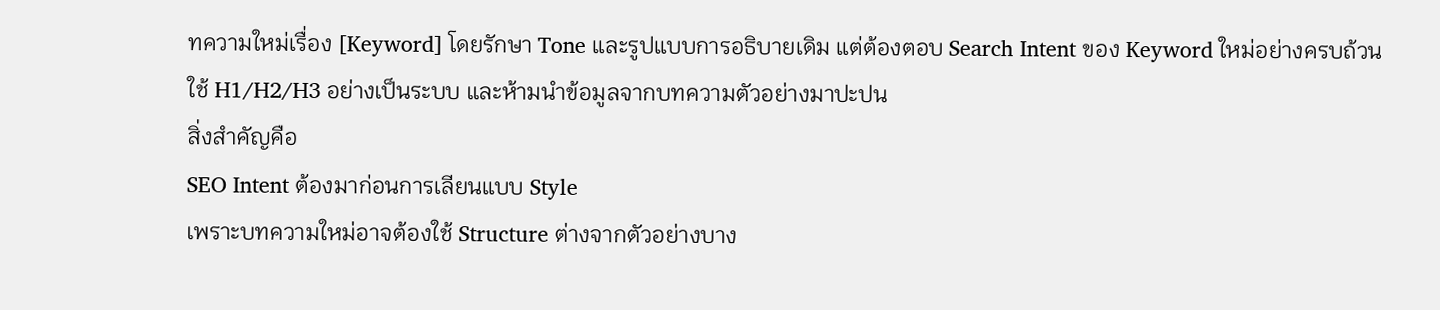ทความใหม่เรื่อง [Keyword] โดยรักษา Tone และรูปแบบการอธิบายเดิม แต่ต้องตอบ Search Intent ของ Keyword ใหม่อย่างครบถ้วน ใช้ H1/H2/H3 อย่างเป็นระบบ และห้ามนำข้อมูลจากบทความตัวอย่างมาปะปน
สิ่งสำคัญคือ
SEO Intent ต้องมาก่อนการเลียนแบบ Style
เพราะบทความใหม่อาจต้องใช้ Structure ต่างจากตัวอย่างบาง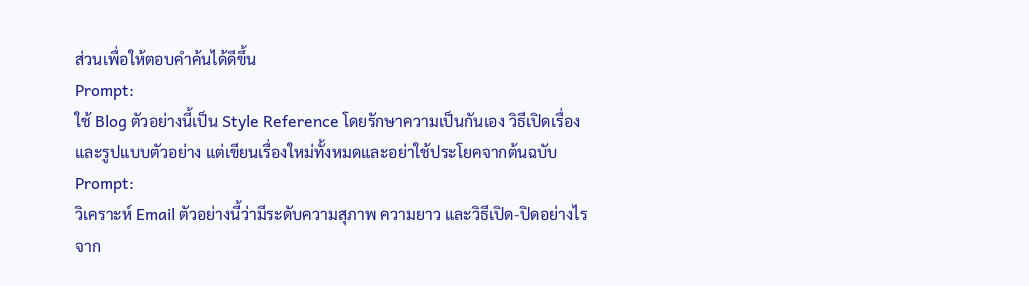ส่วนเพื่อให้ตอบคำค้นได้ดีขึ้น
Prompt:
ใช้ Blog ตัวอย่างนี้เป็น Style Reference โดยรักษาความเป็นกันเอง วิธีเปิดเรื่อง และรูปแบบตัวอย่าง แต่เขียนเรื่องใหม่ทั้งหมดและอย่าใช้ประโยคจากต้นฉบับ
Prompt:
วิเคราะห์ Email ตัวอย่างนี้ว่ามีระดับความสุภาพ ความยาว และวิธีเปิด-ปิดอย่างไร จาก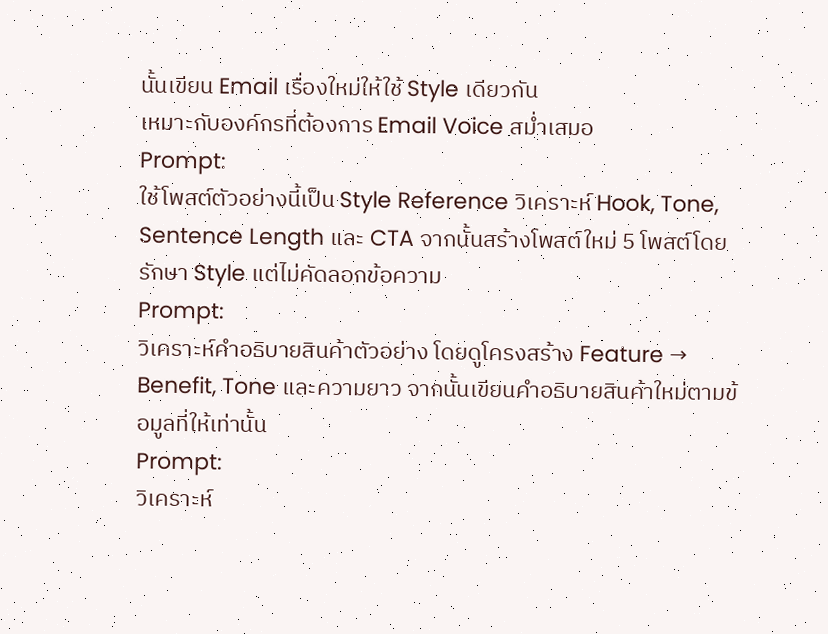นั้นเขียน Email เรื่องใหม่ให้ใช้ Style เดียวกัน
เหมาะกับองค์กรที่ต้องการ Email Voice สม่ำเสมอ
Prompt:
ใช้โพสต์ตัวอย่างนี้เป็น Style Reference วิเคราะห์ Hook, Tone, Sentence Length และ CTA จากนั้นสร้างโพสต์ใหม่ 5 โพสต์โดยรักษา Style แต่ไม่คัดลอกข้อความ
Prompt:
วิเคราะห์คำอธิบายสินค้าตัวอย่าง โดยดูโครงสร้าง Feature → Benefit, Tone และความยาว จากนั้นเขียนคำอธิบายสินค้าใหม่ตามข้อมูลที่ให้เท่านั้น
Prompt:
วิเคราะห์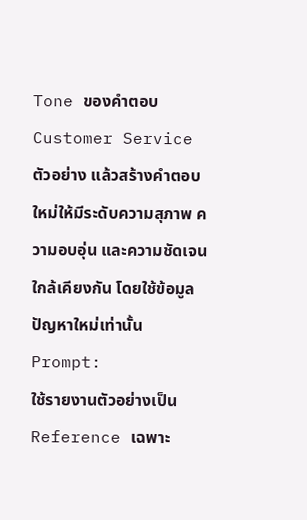Tone ของคำตอบ Customer Service ตัวอย่าง แล้วสร้างคำตอบใหม่ให้มีระดับความสุภาพ ความอบอุ่น และความชัดเจนใกล้เคียงกัน โดยใช้ข้อมูลปัญหาใหม่เท่านั้น
Prompt:
ใช้รายงานตัวอย่างเป็น Reference เฉพาะ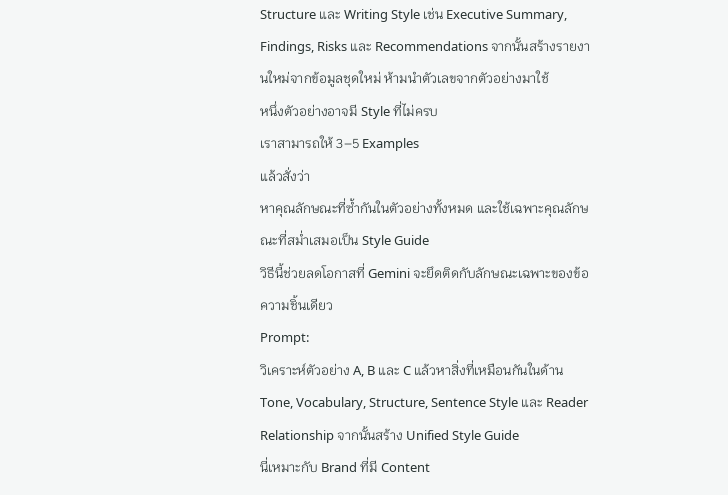Structure และ Writing Style เช่น Executive Summary, Findings, Risks และ Recommendations จากนั้นสร้างรายงานใหม่จากข้อมูลชุดใหม่ ห้ามนำตัวเลขจากตัวอย่างมาใช้
หนึ่งตัวอย่างอาจมี Style ที่ไม่ครบ
เราสามารถให้ 3–5 Examples
แล้วสั่งว่า
หาคุณลักษณะที่ซ้ำกันในตัวอย่างทั้งหมด และใช้เฉพาะคุณลักษณะที่สม่ำเสมอเป็น Style Guide
วิธีนี้ช่วยลดโอกาสที่ Gemini จะยึดติดกับลักษณะเฉพาะของข้อความชิ้นเดียว
Prompt:
วิเคราะห์ตัวอย่าง A, B และ C แล้วหาสิ่งที่เหมือนกันในด้าน Tone, Vocabulary, Structure, Sentence Style และ Reader Relationship จากนั้นสร้าง Unified Style Guide
นี่เหมาะกับ Brand ที่มี Content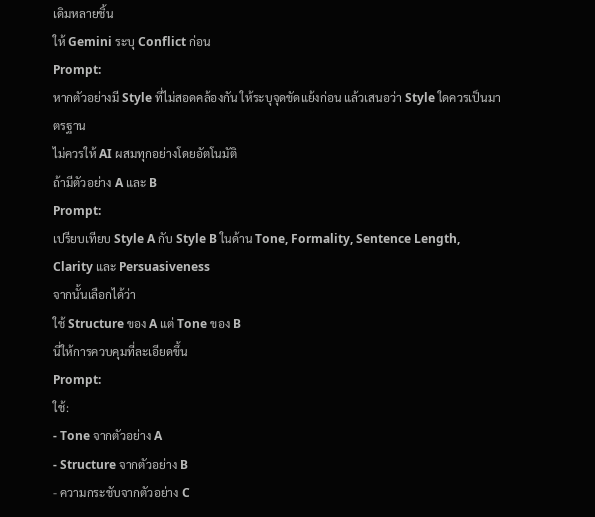เดิมหลายชิ้น
ให้ Gemini ระบุ Conflict ก่อน
Prompt:
หากตัวอย่างมี Style ที่ไม่สอดคล้องกัน ให้ระบุจุดขัดแย้งก่อน แล้วเสนอว่า Style ใดควรเป็นมาตรฐาน
ไม่ควรให้ AI ผสมทุกอย่างโดยอัตโนมัติ
ถ้ามีตัวอย่าง A และ B
Prompt:
เปรียบเทียบ Style A กับ Style B ในด้าน Tone, Formality, Sentence Length, Clarity และ Persuasiveness
จากนั้นเลือกได้ว่า
ใช้ Structure ของ A แต่ Tone ของ B
นี่ให้การควบคุมที่ละเอียดขึ้น
Prompt:
ใช้:
- Tone จากตัวอย่าง A
- Structure จากตัวอย่าง B
- ความกระชับจากตัวอย่าง C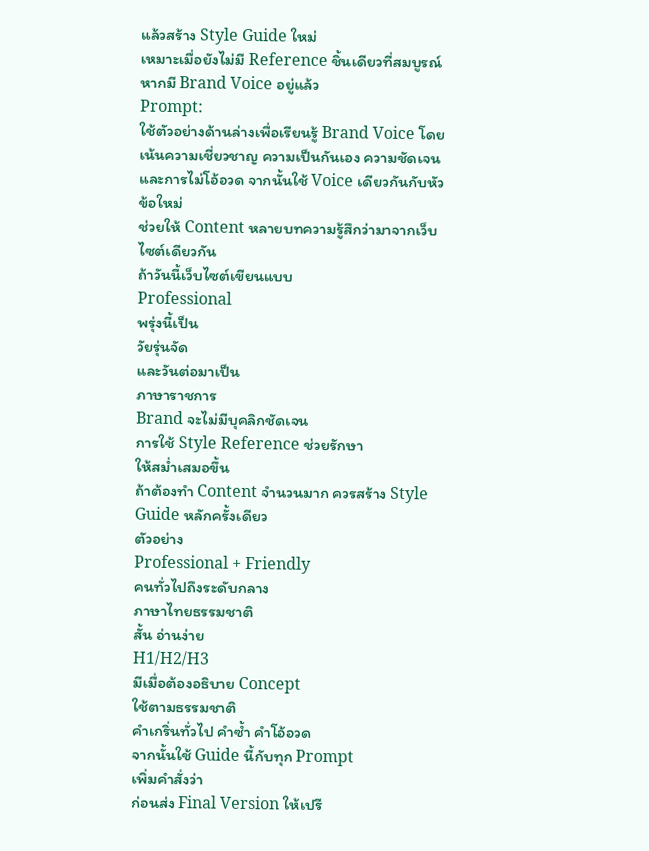แล้วสร้าง Style Guide ใหม่
เหมาะเมื่อยังไม่มี Reference ชิ้นเดียวที่สมบูรณ์
หากมี Brand Voice อยู่แล้ว
Prompt:
ใช้ตัวอย่างด้านล่างเพื่อเรียนรู้ Brand Voice โดยเน้นความเชี่ยวชาญ ความเป็นกันเอง ความชัดเจน และการไม่โอ้อวด จากนั้นใช้ Voice เดียวกันกับหัวข้อใหม่
ช่วยให้ Content หลายบทความรู้สึกว่ามาจากเว็บไซต์เดียวกัน
ถ้าวันนี้เว็บไซต์เขียนแบบ
Professional
พรุ่งนี้เป็น
วัยรุ่นจัด
และวันต่อมาเป็น
ภาษาราชการ
Brand จะไม่มีบุคลิกชัดเจน
การใช้ Style Reference ช่วยรักษา
ให้สม่ำเสมอขึ้น
ถ้าต้องทำ Content จำนวนมาก ควรสร้าง Style Guide หลักครั้งเดียว
ตัวอย่าง
Professional + Friendly
คนทั่วไปถึงระดับกลาง
ภาษาไทยธรรมชาติ
สั้น อ่านง่าย
H1/H2/H3
มีเมื่อต้องอธิบาย Concept
ใช้ตามธรรมชาติ
คำเกริ่นทั่วไป คำซ้ำ คำโอ้อวด
จากนั้นใช้ Guide นี้กับทุก Prompt
เพิ่มคำสั่งว่า
ก่อนส่ง Final Version ให้เปรี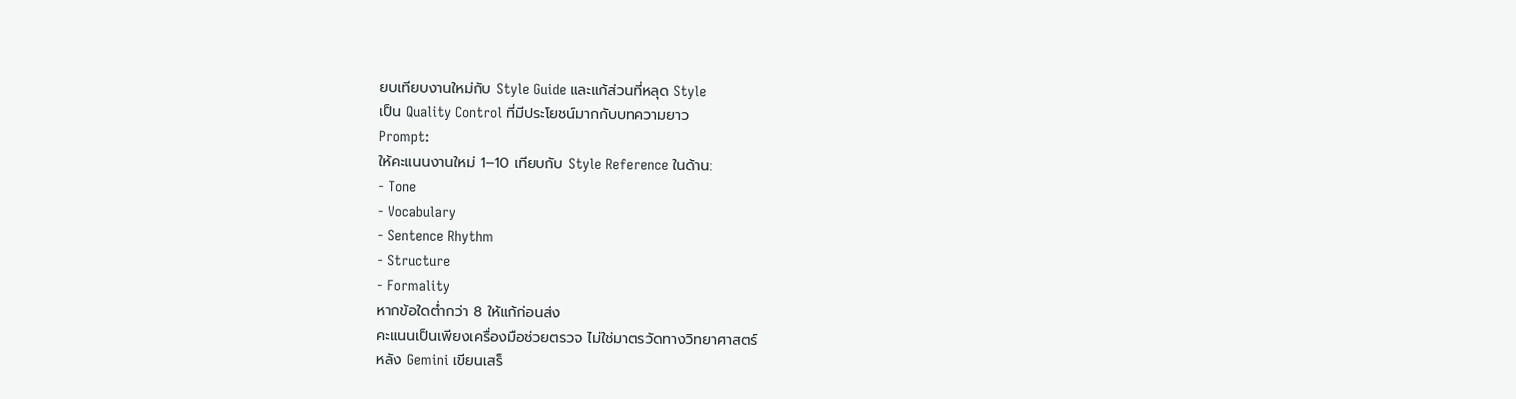ยบเทียบงานใหม่กับ Style Guide และแก้ส่วนที่หลุด Style
เป็น Quality Control ที่มีประโยชน์มากกับบทความยาว
Prompt:
ให้คะแนนงานใหม่ 1–10 เทียบกับ Style Reference ในด้าน:
- Tone
- Vocabulary
- Sentence Rhythm
- Structure
- Formality
หากข้อใดต่ำกว่า 8 ให้แก้ก่อนส่ง
คะแนนเป็นเพียงเครื่องมือช่วยตรวจ ไม่ใช่มาตรวัดทางวิทยาศาสตร์
หลัง Gemini เขียนเสร็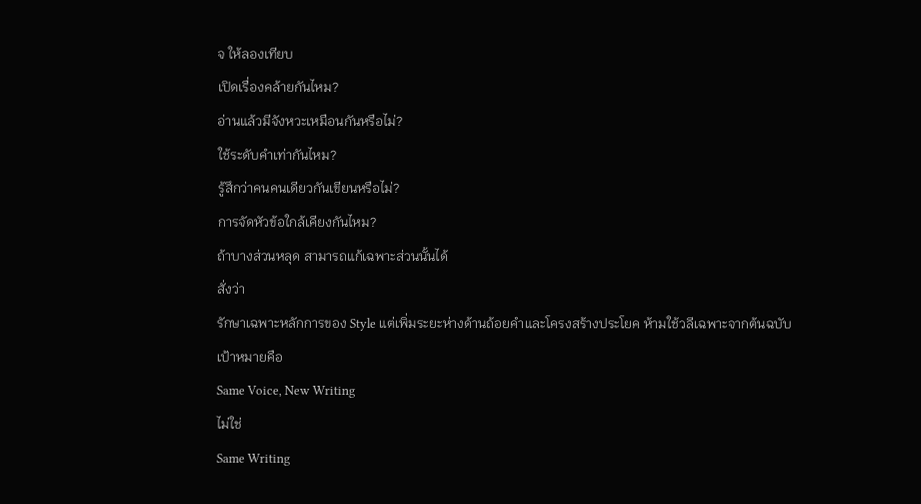จ ให้ลองเทียบ
เปิดเรื่องคล้ายกันไหม?
อ่านแล้วมีจังหวะเหมือนกันหรือไม่?
ใช้ระดับคำเท่ากันไหม?
รู้สึกว่าคนคนเดียวกันเขียนหรือไม่?
การจัดหัวข้อใกล้เคียงกันไหม?
ถ้าบางส่วนหลุด สามารถแก้เฉพาะส่วนนั้นได้
สั่งว่า
รักษาเฉพาะหลักการของ Style แต่เพิ่มระยะห่างด้านถ้อยคำและโครงสร้างประโยค ห้ามใช้วลีเฉพาะจากต้นฉบับ
เป้าหมายคือ
Same Voice, New Writing
ไม่ใช่
Same Writing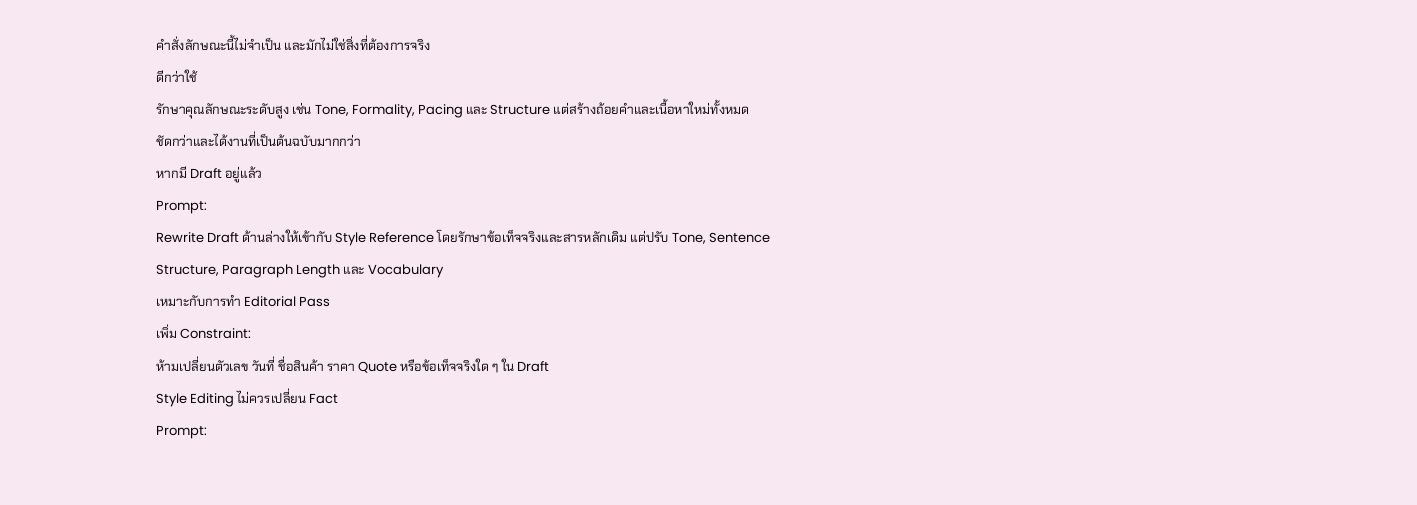คำสั่งลักษณะนี้ไม่จำเป็น และมักไม่ใช่สิ่งที่ต้องการจริง
ดีกว่าใช้
รักษาคุณลักษณะระดับสูง เช่น Tone, Formality, Pacing และ Structure แต่สร้างถ้อยคำและเนื้อหาใหม่ทั้งหมด
ชัดกว่าและได้งานที่เป็นต้นฉบับมากกว่า
หากมี Draft อยู่แล้ว
Prompt:
Rewrite Draft ด้านล่างให้เข้ากับ Style Reference โดยรักษาข้อเท็จจริงและสารหลักเดิม แต่ปรับ Tone, Sentence Structure, Paragraph Length และ Vocabulary
เหมาะกับการทำ Editorial Pass
เพิ่ม Constraint:
ห้ามเปลี่ยนตัวเลข วันที่ ชื่อสินค้า ราคา Quote หรือข้อเท็จจริงใด ๆ ใน Draft
Style Editing ไม่ควรเปลี่ยน Fact
Prompt: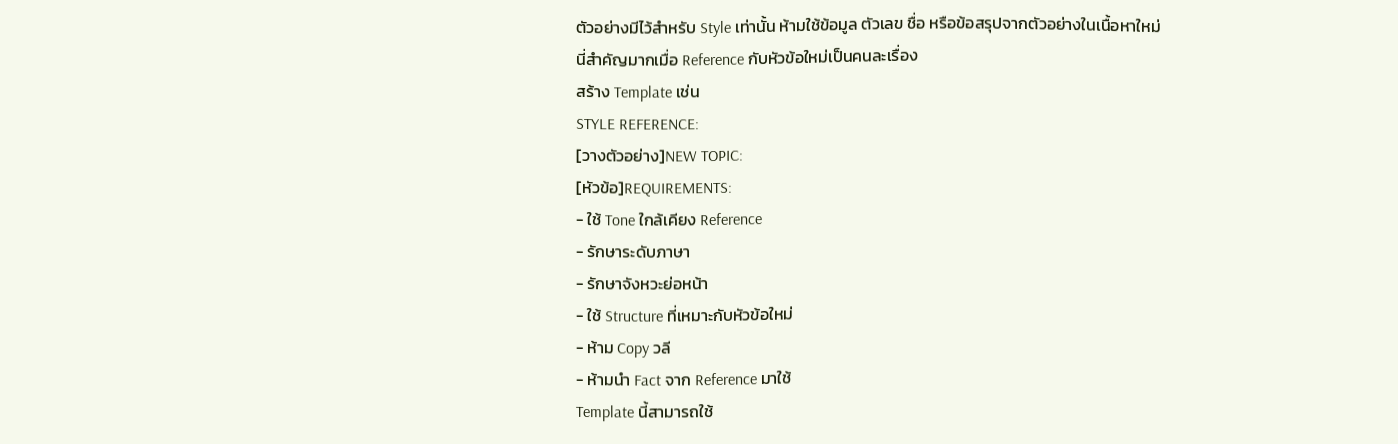ตัวอย่างมีไว้สำหรับ Style เท่านั้น ห้ามใช้ข้อมูล ตัวเลข ชื่อ หรือข้อสรุปจากตัวอย่างในเนื้อหาใหม่
นี่สำคัญมากเมื่อ Reference กับหัวข้อใหม่เป็นคนละเรื่อง
สร้าง Template เช่น
STYLE REFERENCE:
[วางตัวอย่าง]NEW TOPIC:
[หัวข้อ]REQUIREMENTS:
- ใช้ Tone ใกล้เคียง Reference
- รักษาระดับภาษา
- รักษาจังหวะย่อหน้า
- ใช้ Structure ที่เหมาะกับหัวข้อใหม่
- ห้าม Copy วลี
- ห้ามนำ Fact จาก Reference มาใช้
Template นี้สามารถใช้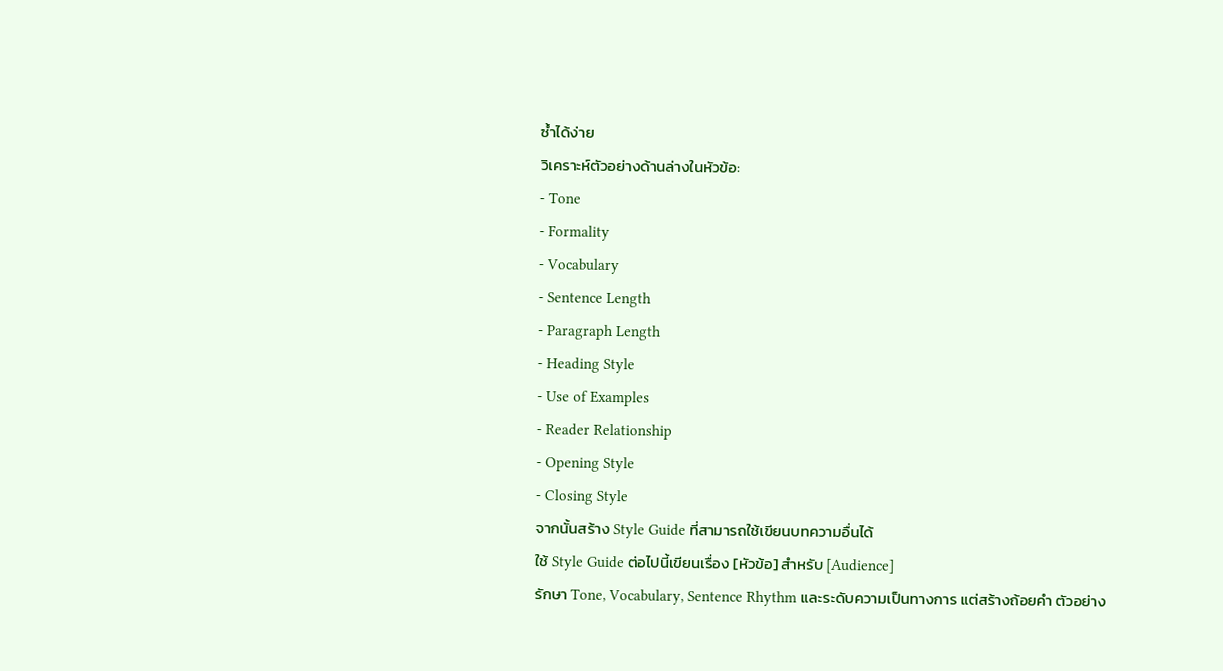ซ้ำได้ง่าย
วิเคราะห์ตัวอย่างด้านล่างในหัวข้อ:
- Tone
- Formality
- Vocabulary
- Sentence Length
- Paragraph Length
- Heading Style
- Use of Examples
- Reader Relationship
- Opening Style
- Closing Style
จากนั้นสร้าง Style Guide ที่สามารถใช้เขียนบทความอื่นได้
ใช้ Style Guide ต่อไปนี้เขียนเรื่อง [หัวข้อ] สำหรับ [Audience]
รักษา Tone, Vocabulary, Sentence Rhythm และระดับความเป็นทางการ แต่สร้างถ้อยคำ ตัวอย่าง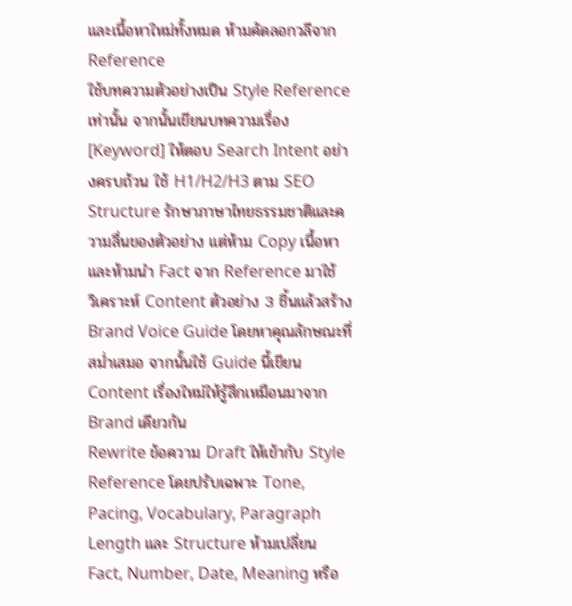และเนื้อหาใหม่ทั้งหมด ห้ามคัดลอกวลีจาก Reference
ใช้บทความตัวอย่างเป็น Style Reference เท่านั้น จากนั้นเขียนบทความเรื่อง [Keyword] ให้ตอบ Search Intent อย่างครบถ้วน ใช้ H1/H2/H3 ตาม SEO Structure รักษาภาษาไทยธรรมชาติและความลื่นของตัวอย่าง แต่ห้าม Copy เนื้อหาและห้ามนำ Fact จาก Reference มาใช้
วิเคราะห์ Content ตัวอย่าง 3 ชิ้นแล้วสร้าง Brand Voice Guide โดยหาคุณลักษณะที่สม่ำเสมอ จากนั้นใช้ Guide นี้เขียน Content เรื่องใหม่ให้รู้สึกเหมือนมาจาก Brand เดียวกัน
Rewrite ข้อความ Draft ให้เข้ากับ Style Reference โดยปรับเฉพาะ Tone, Pacing, Vocabulary, Paragraph Length และ Structure ห้ามเปลี่ยน Fact, Number, Date, Meaning หรือ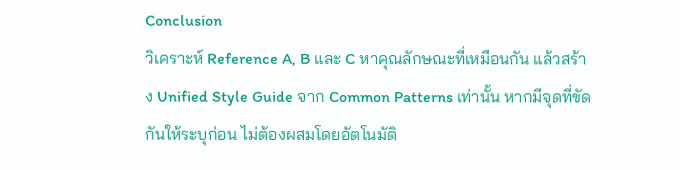Conclusion
วิเคราะห์ Reference A, B และ C หาคุณลักษณะที่เหมือนกัน แล้วสร้าง Unified Style Guide จาก Common Patterns เท่านั้น หากมีจุดที่ขัดกันให้ระบุก่อน ไม่ต้องผสมโดยอัตโนมัติ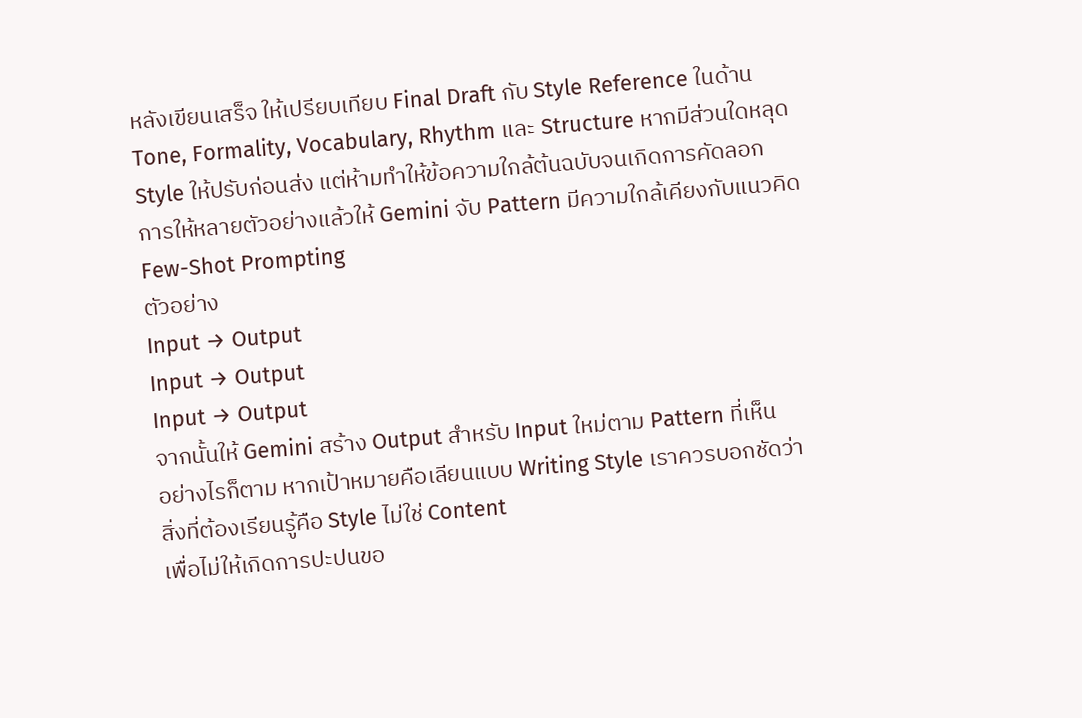หลังเขียนเสร็จ ให้เปรียบเทียบ Final Draft กับ Style Reference ในด้าน Tone, Formality, Vocabulary, Rhythm และ Structure หากมีส่วนใดหลุด Style ให้ปรับก่อนส่ง แต่ห้ามทำให้ข้อความใกล้ต้นฉบับจนเกิดการคัดลอก
การให้หลายตัวอย่างแล้วให้ Gemini จับ Pattern มีความใกล้เคียงกับแนวคิด Few-Shot Prompting
ตัวอย่าง
Input → Output
Input → Output
Input → Output
จากนั้นให้ Gemini สร้าง Output สำหรับ Input ใหม่ตาม Pattern ที่เห็น
อย่างไรก็ตาม หากเป้าหมายคือเลียนแบบ Writing Style เราควรบอกชัดว่า
สิ่งที่ต้องเรียนรู้คือ Style ไม่ใช่ Content
เพื่อไม่ให้เกิดการปะปนขอ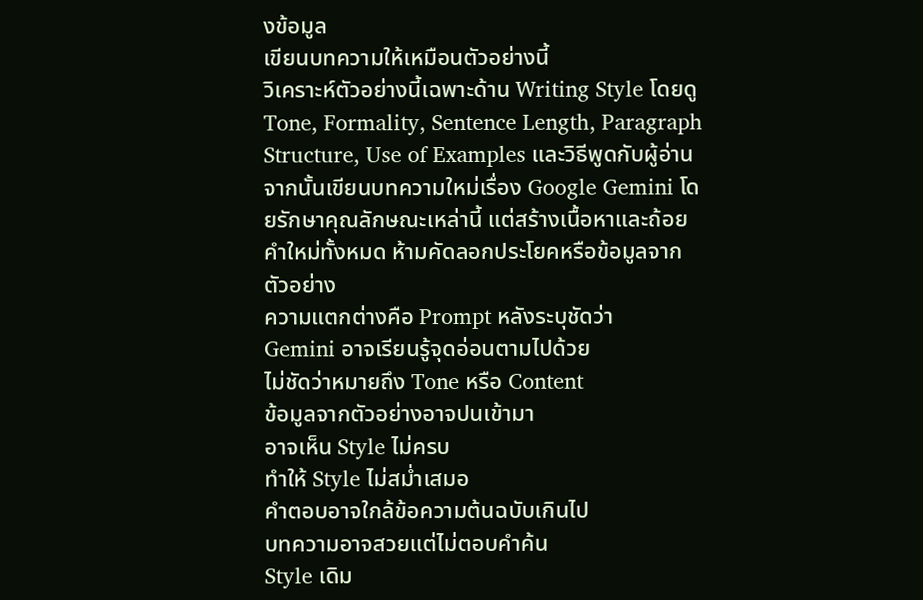งข้อมูล
เขียนบทความให้เหมือนตัวอย่างนี้
วิเคราะห์ตัวอย่างนี้เฉพาะด้าน Writing Style โดยดู Tone, Formality, Sentence Length, Paragraph Structure, Use of Examples และวิธีพูดกับผู้อ่าน จากนั้นเขียนบทความใหม่เรื่อง Google Gemini โดยรักษาคุณลักษณะเหล่านี้ แต่สร้างเนื้อหาและถ้อยคำใหม่ทั้งหมด ห้ามคัดลอกประโยคหรือข้อมูลจากตัวอย่าง
ความแตกต่างคือ Prompt หลังระบุชัดว่า
Gemini อาจเรียนรู้จุดอ่อนตามไปด้วย
ไม่ชัดว่าหมายถึง Tone หรือ Content
ข้อมูลจากตัวอย่างอาจปนเข้ามา
อาจเห็น Style ไม่ครบ
ทำให้ Style ไม่สม่ำเสมอ
คำตอบอาจใกล้ข้อความต้นฉบับเกินไป
บทความอาจสวยแต่ไม่ตอบคำค้น
Style เดิม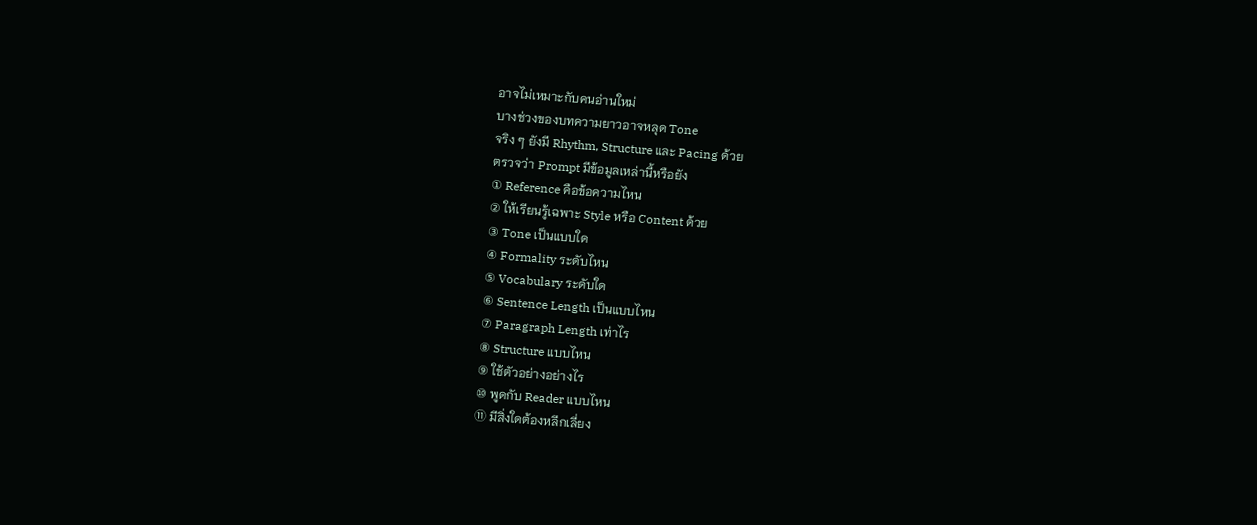อาจไม่เหมาะกับคนอ่านใหม่
บางช่วงของบทความยาวอาจหลุด Tone
จริง ๆ ยังมี Rhythm, Structure และ Pacing ด้วย
ตรวจว่า Prompt มีข้อมูลเหล่านี้หรือยัง
① Reference คือข้อความไหน
② ให้เรียนรู้เฉพาะ Style หรือ Content ด้วย
③ Tone เป็นแบบใด
④ Formality ระดับไหน
⑤ Vocabulary ระดับใด
⑥ Sentence Length เป็นแบบไหน
⑦ Paragraph Length เท่าไร
⑧ Structure แบบไหน
⑨ ใช้ตัวอย่างอย่างไร
⑩ พูดกับ Reader แบบไหน
⑪ มีสิ่งใดต้องหลีกเลี่ยง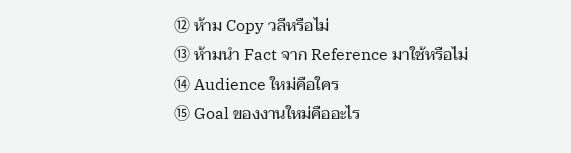⑫ ห้าม Copy วลีหรือไม่
⑬ ห้ามนำ Fact จาก Reference มาใช้หรือไม่
⑭ Audience ใหม่คือใคร
⑮ Goal ของงานใหม่คืออะไร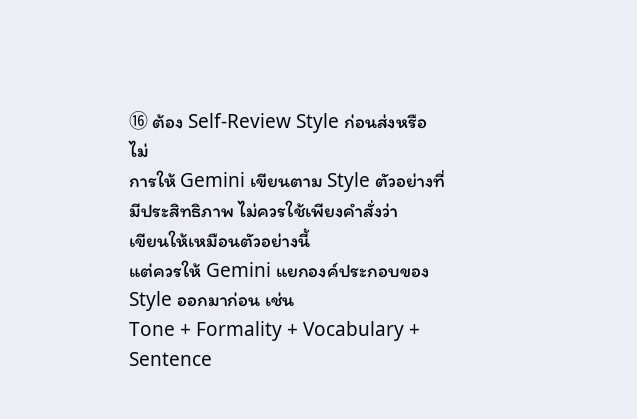⑯ ต้อง Self-Review Style ก่อนส่งหรือไม่
การให้ Gemini เขียนตาม Style ตัวอย่างที่มีประสิทธิภาพ ไม่ควรใช้เพียงคำสั่งว่า
เขียนให้เหมือนตัวอย่างนี้
แต่ควรให้ Gemini แยกองค์ประกอบของ Style ออกมาก่อน เช่น
Tone + Formality + Vocabulary + Sentence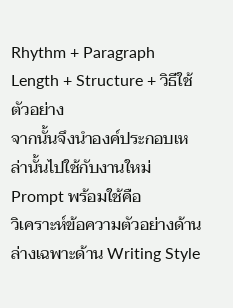Rhythm + Paragraph Length + Structure + วิธีใช้ตัวอย่าง
จากนั้นจึงนำองค์ประกอบเหล่านั้นไปใช้กับงานใหม่
Prompt พร้อมใช้คือ
วิเคราะห์ข้อความตัวอย่างด้านล่างเฉพาะด้าน Writing Style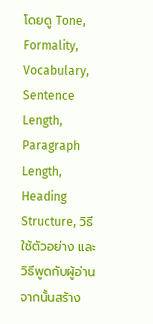โดยดู Tone, Formality, Vocabulary, Sentence Length, Paragraph Length, Heading Structure, วิธีใช้ตัวอย่าง และวิธีพูดกับผู้อ่าน จากนั้นสร้าง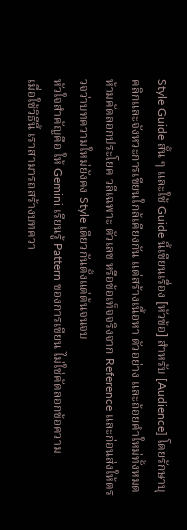Style Guide สั้น ๆ และใช้ Guide นี้เขียนเรื่อง [หัวข้อ] สำหรับ [Audience] โดยรักษาบุคลิกและจังหวะการเขียนใกล้เคียงกัน แต่สร้างเนื้อหา ตัวอย่าง และถ้อยคำใหม่ทั้งหมด ห้ามคัดลอกประโยค วลีเฉพาะ ตัวเลข หรือข้อเท็จจริงจาก Reference และก่อนส่งให้ตรวจว่าบทความใหม่ยังคง Style เดียวกันตั้งแต่ต้นจนจบ
หัวใจสำคัญคือ ให้ Gemini เรียนรู้ Pattern ของการเขียน ไม่ใช่คัดลอกข้อความ
เมื่อใช้วิธีนี้ เราสามารถสร้างบทควา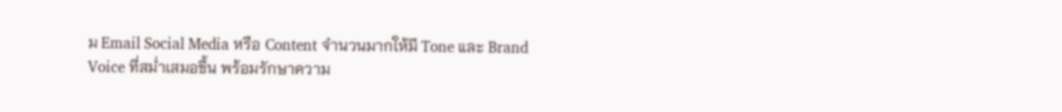ม Email Social Media หรือ Content จำนวนมากให้มี Tone และ Brand Voice ที่สม่ำเสมอขึ้น พร้อมรักษาความ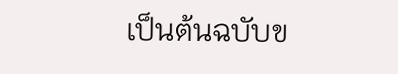เป็นต้นฉบับข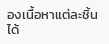องเนื้อหาแต่ละชิ้นได้